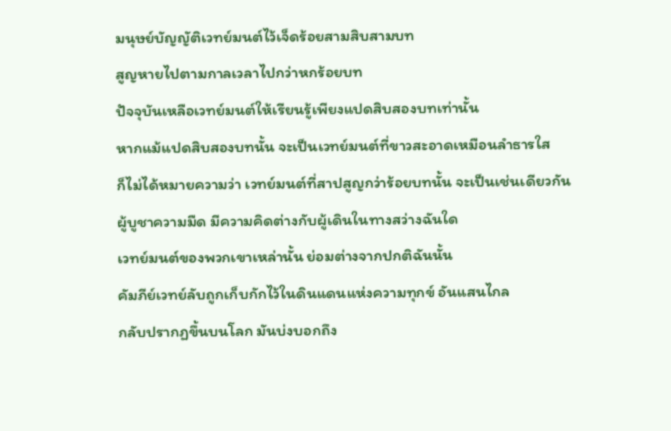มนุษย์บัญญัติเวทย์มนต์ไว้เจ็ดร้อยสามสิบสามบท
สูญหายไปตามกาลเวลาไปกว่าหกร้อยบท
ปัจจุบันเหลือเวทย์มนต์ให้เรียนรู้เพียงแปดสิบสองบทเท่านั้น
หากแม้แปดสิบสองบทนั้น จะเป็นเวทย์มนต์ที่ขาวสะอาดเหมือนลำธารใส
ก็ไม่ได้หมายความว่า เวทย์มนต์ที่สาปสูญกว่าร้อยบทนั้น จะเป็นเช่นเดียวกัน
ผู้บูชาความมืด มีความคิดต่างกับผู้เดินในทางสว่างฉันใด
เวทย์มนต์ของพวกเขาเหล่านั้น ย่อมต่างจากปกติฉันนั้น
คัมภีย์เวทย์ลับถูกเก็บกักไว้ในดินแดนแห่งความทุกข์ อันแสนไกล
กลับปรากฏขึ้นบนโลก มันบ่งบอกถึง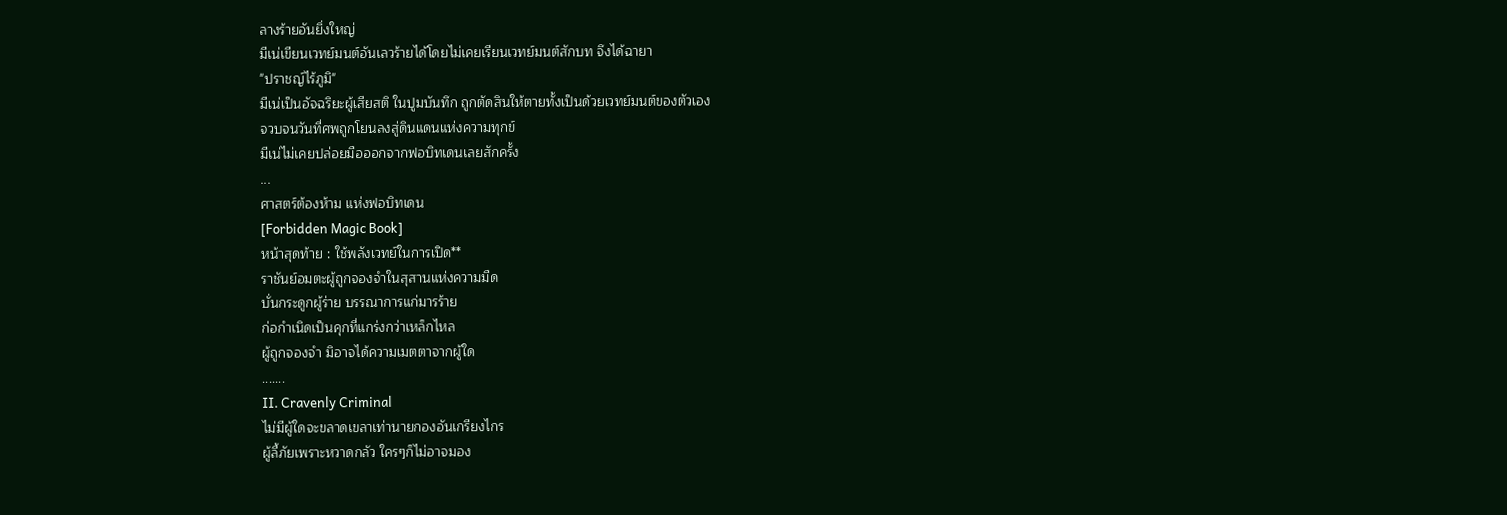ลางร้ายอันยิ่งใหญ่
มีเน่เขียนเวทย์มนต์อันเลวร้ายได้โดยไม่เคยเรียนเวทย์มนต์สักบท จึงได้ฉายา
"ปราชญ์ไร้ภูมิ"
มีเน่เป็นอัจฉริยะผู้เสียสติ ในปูมบันทึก ถูกตัดสินให้ตายทั้งเป็นด้วยเวทย์มนต์ของตัวเอง
จวบจนวันที่ศพถูกโยนลงสู่ดินแดนแห่งความทุกข์
มีเน่ไม่เคยปล่อยมือออกจากฟอบิทเดนเลยสักครั้ง
...
ศาสตร์ต้องห้าม แห่งฟอบิทเดน
[Forbidden Magic Book]
หน้าสุดท้าย : ใช้พลังเวทย์ในการเปิด**
ราชันย์อมตะผู้ถูกจองจำในสุสานแห่งความมืด
บั่นกระดูกผู้ร่าย บรรณาการแก่มารร้าย
ก่อกำเนิดเป็นคุกที่แกร่งกว่าเหล็กไหล
ผู้ถูกจองจำ มิอาจได้ความเมตตาจากผู้ใด
.......
II. Cravenly Criminal
ไม่มีผู้ใดจะขลาดเขลาเท่านายกองอันเกรียงไกร
ผู้ลี้ภัยเพราะหวาดกลัว ใครๆก็ไม่อาจมอง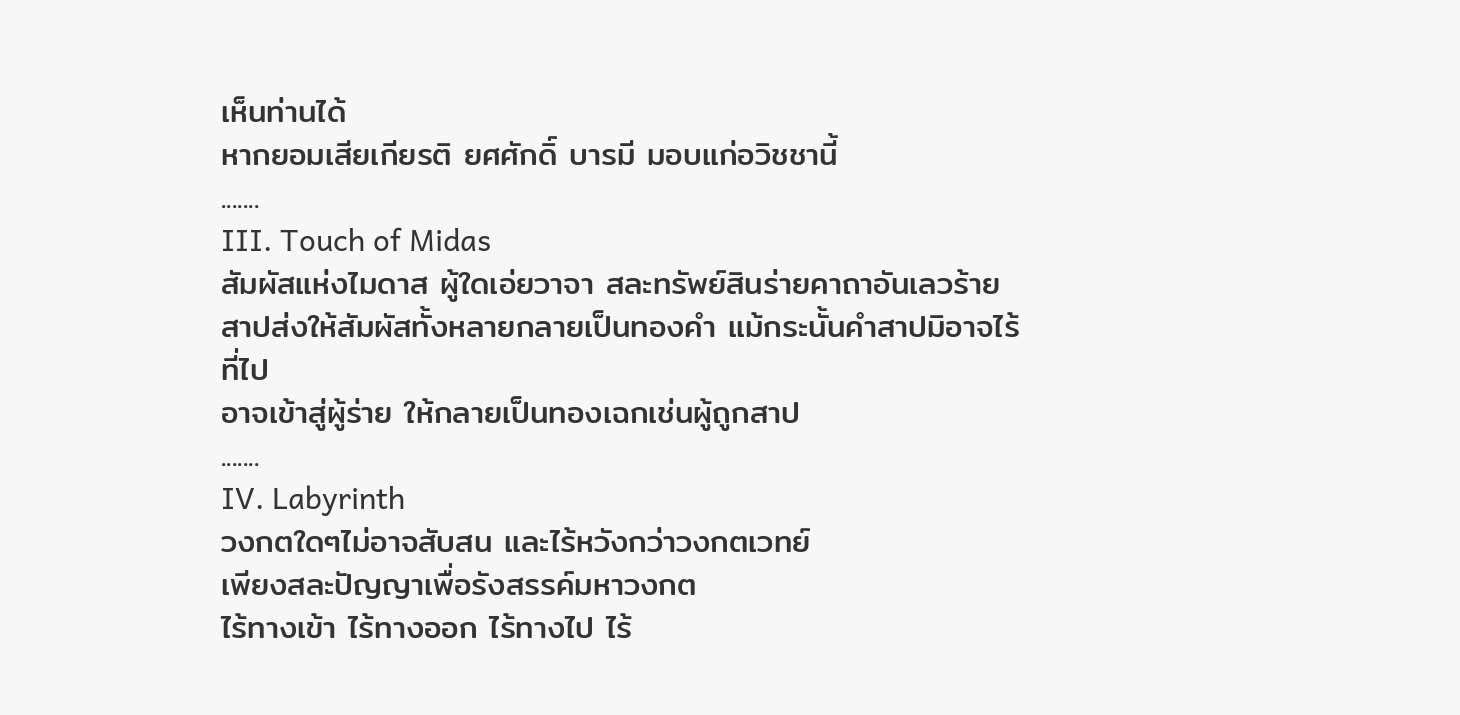เห็นท่านได้
หากยอมเสียเกียรติ ยศศักดิ์ บารมี มอบแก่อวิชชานี้
.......
III. Touch of Midas
สัมผัสแห่งไมดาส ผู้ใดเอ่ยวาจา สละทรัพย์สินร่ายคาถาอันเลวร้าย
สาปส่งให้สัมผัสทั้งหลายกลายเป็นทองคำ แม้กระนั้นคำสาปมิอาจไร้ที่ไป
อาจเข้าสู่ผู้ร่าย ให้กลายเป็นทองเฉกเช่นผู้ถูกสาป
.......
IV. Labyrinth
วงกตใดๆไม่อาจสับสน และไร้หวังกว่าวงกตเวทย์
เพียงสละปัญญาเพื่อรังสรรค์มหาวงกต
ไร้ทางเข้า ไร้ทางออก ไร้ทางไป ไร้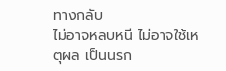ทางกลับ
ไม่อาจหลบหนี ไม่อาจใช้เหตุผล เป็นนรก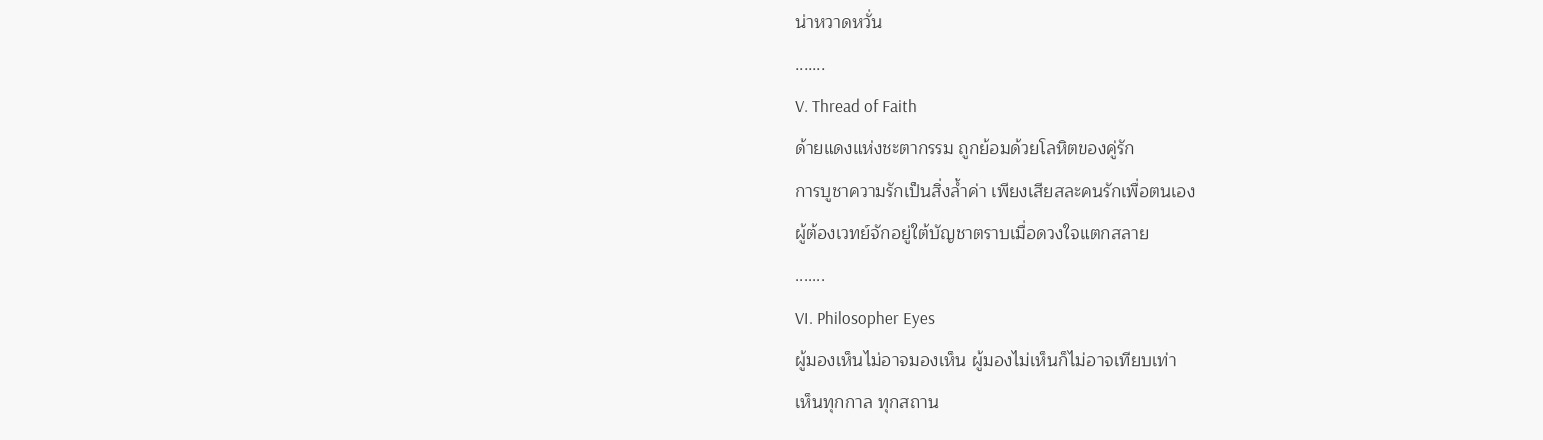น่าหวาดหวั่น
.......
V. Thread of Faith
ด้ายแดงแห่งชะตากรรม ถูกย้อมด้วยโลหิตของคู่รัก
การบูชาความรักเป็นสิ่งล้ำค่า เพียงเสียสละคนรักเพื่อตนเอง
ผู้ต้องเวทย์จักอยู่ใต้บัญชาตราบเมื่อดวงใจแตกสลาย
.......
VI. Philosopher Eyes
ผู้มองเห็นไม่อาจมองเห็น ผู้มองไม่เห็นก็ไม่อาจเทียบเท่า
เห็นทุกกาล ทุกสถาน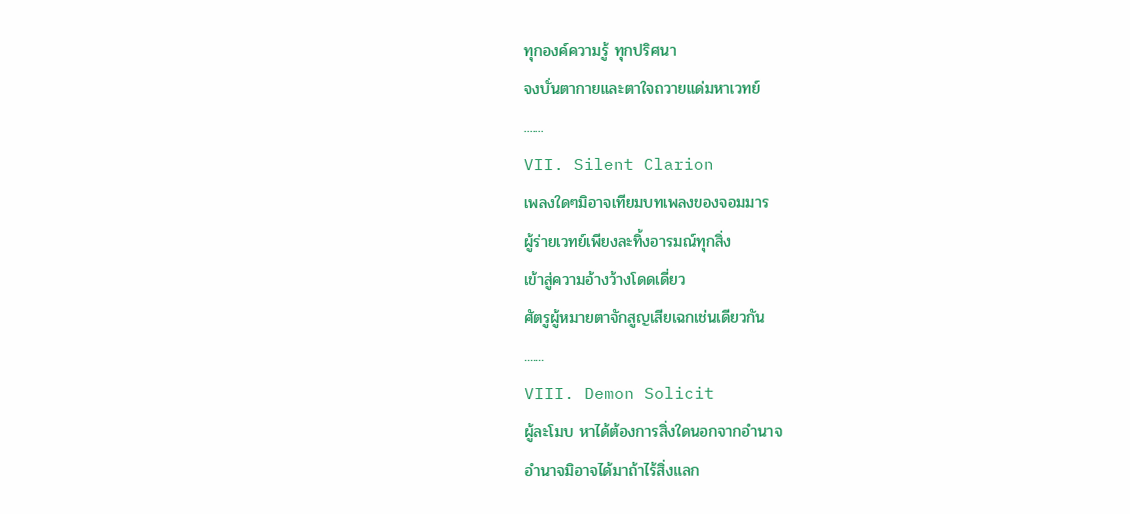ทุกองค์ความรู้ ทุกปริศนา
จงบั่นตากายและตาใจถวายแด่มหาเวทย์
.......
VII. Silent Clarion
เพลงใดๆมิอาจเทียมบทเพลงของจอมมาร
ผู้ร่ายเวทย์เพียงละทิ้งอารมณ์ทุกสิ่ง
เข้าสู่ความอ้างว้างโดดเดี่ยว
ศัตรูผู้หมายตาจักสูญเสียเฉกเช่นเดียวกัน
.......
VIII. Demon Solicit
ผู้ละโมบ หาได้ต้องการสิ่งใดนอกจากอำนาจ
อำนาจมิอาจได้มาถ้าไร้สิ่งแลก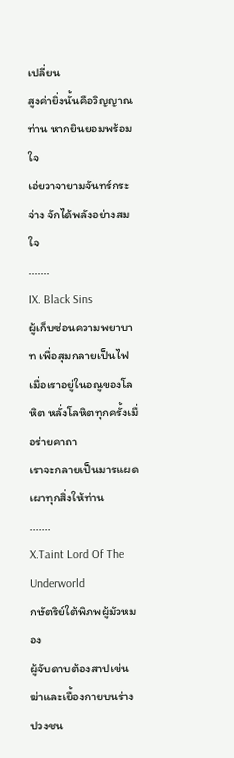เปลี่ยน
สูงค่ายิ่งนั้นคือวิญญาณท่าน หากยินยอมพร้อมใจ
เอ่ยวาจายามจันทร์กระจ่าง จักได้พลังอย่างสมใจ
.......
IX. Black Sins
ผู้เก็บซ่อนความพยาบาท เพื่อสุมกลายเป็นไฟ
เมื่อเราอยู่ในอณูของโลหิต หลั่งโลหิตทุกครั้งเมื่อร่ายคาถา
เราจะกลายเป็นมารแผดเผาทุกสิ่งให้ท่าน
.......
X.Taint Lord Of The Underworld
กษัตริย์ใต้พิภพผู้มัวหมอง
ผู้จับดาบต้องสาปเข่นฆ่าและเยื้องกายบนร่างปวงชน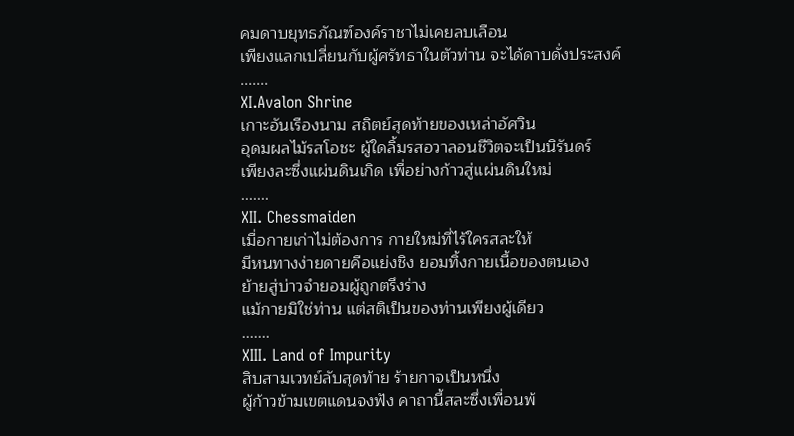คมดาบยุทธภัณฑ์องค์ราชาไม่เคยลบเลือน
เพียงแลกเปลี่ยนกับผู้ศรัทธาในตัวท่าน จะได้ดาบดั่งประสงค์
.......
XI.Avalon Shrine
เกาะอันเรืองนาม สถิตย์สุดท้ายของเหล่าอัศวิน
อุดมผลไม้รสโอชะ ผู้ใดลิ้มรสอวาลอนชีวิตจะเป็นนิรันดร์
เพียงละซึ่งแผ่นดินเกิด เพื่อย่างก้าวสู่แผ่นดินใหม่
.......
XII. Chessmaiden
เมื่อกายเก่าไม่ต้องการ กายใหม่ที่ไร้ใครสละให้
มีหนทางง่ายดายคือแย่งชิง ยอมทิ้งกายเนื้อของตนเอง
ย้ายสู่บ่าวจำยอมผู้ถูกตรึงร่าง
แม้กายมิใช่ท่าน แต่สติเป็นของท่านเพียงผู้เดียว
.......
XIII. Land of Impurity
สิบสามเวทย์ลับสุดท้าย ร้ายกาจเป็นหนึ่ง
ผู้ก้าวข้ามเขตแดนจงฟัง คาถานี้สละซึ่งเพื่อนพ้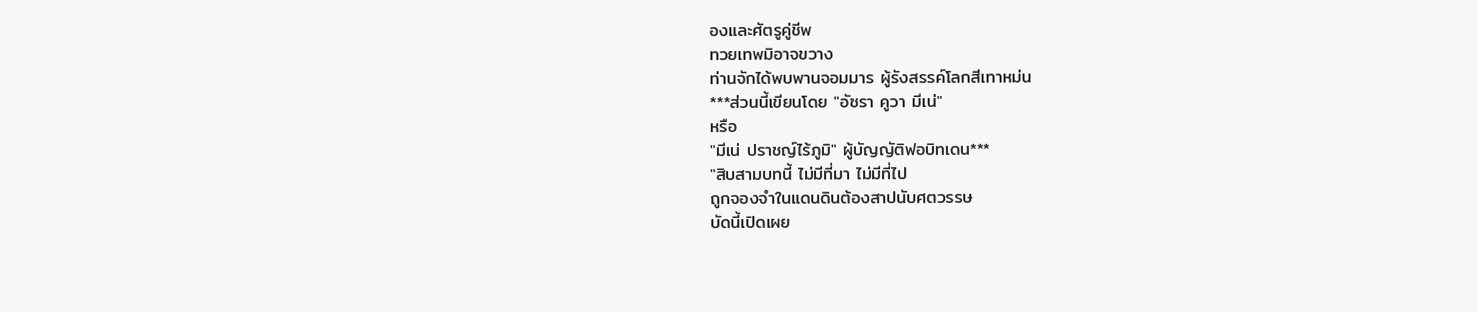องและศัตรูคู่ชีพ
ทวยเทพมิอาจขวาง
ท่านจักได้พบพานจอมมาร ผู้รังสรรค์โลกสีเทาหม่น
***ส่วนนี้เขียนโดย "อัซรา คูวา มีเน่"
หรือ
"มีเน่ ปราชญ์ไร้ภูมิ" ผู้บัญญัติฟอบิทเดน***
"สิบสามบทนี้ ไม่มีที่มา ไม่มีที่ไป
ถูกจองจำในแดนดินต้องสาปนับศตวรรษ
บัดนี้เปิดเผย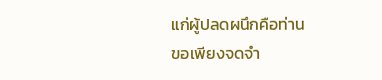แก่ผู้ปลดผนึกคือท่าน
ขอเพียงจดจำ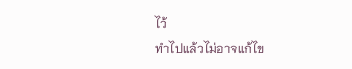ไว้
ทำไปแล้วไม่อาจแก้ไข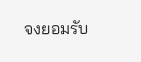จงยอมรับ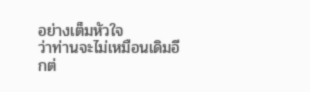อย่างเต็มหัวใจ
ว่าท่านจะไม่เหมือนเดิมอีกต่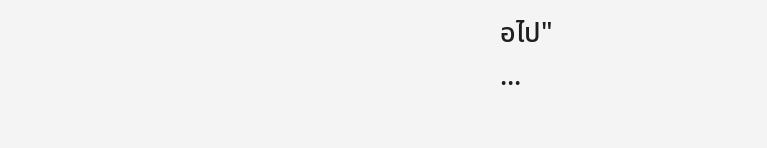อไป"
...